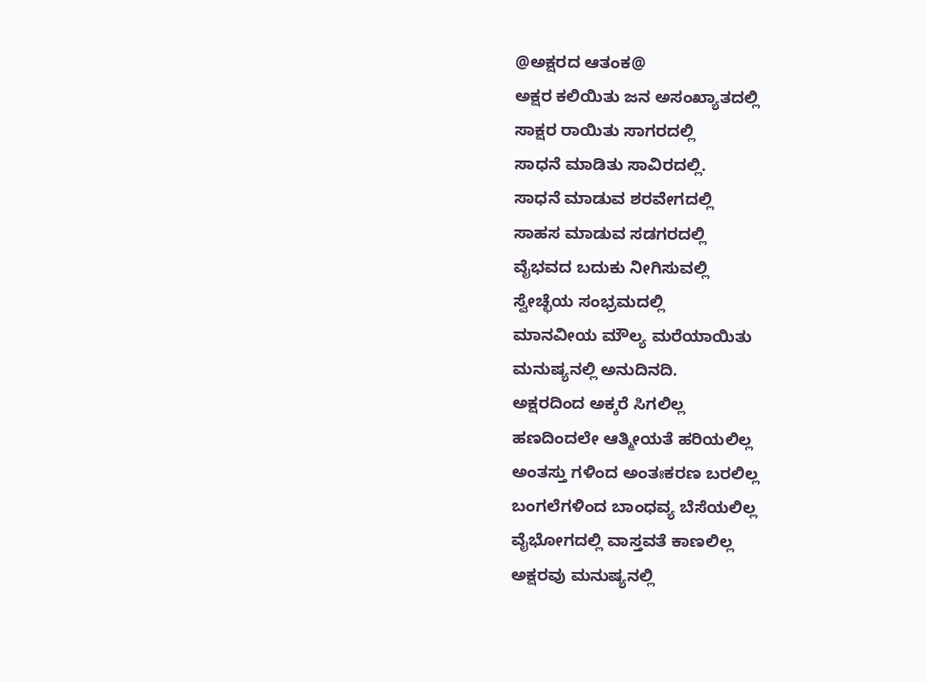@ಅಕ್ಷರದ ಆತಂಕ@
ಅಕ್ಷರ ಕಲಿಯಿತು ಜನ ಅಸಂಖ್ಯಾತದಲ್ಲಿ
ಸಾಕ್ಷರ ರಾಯಿತು ಸಾಗರದಲ್ಲಿ
ಸಾಧನೆ ಮಾಡಿತು ಸಾವಿರದಲ್ಲಿ.
ಸಾಧನೆ ಮಾಡುವ ಶರವೇಗದಲ್ಲಿ
ಸಾಹಸ ಮಾಡುವ ಸಡಗರದಲ್ಲಿ
ವೈಭವದ ಬದುಕು ನೀಗಿಸುವಲ್ಲಿ
ಸ್ವೇಚ್ಛೆಯ ಸಂಭ್ರಮದಲ್ಲಿ
ಮಾನವೀಯ ಮೌಲ್ಯ ಮರೆಯಾಯಿತು
ಮನುಷ್ಯನಲ್ಲಿ ಅನುದಿನದಿ.
ಅಕ್ಷರದಿಂದ ಅಕ್ಕರೆ ಸಿಗಲಿಲ್ಲ
ಹಣದಿಂದಲೇ ಆತ್ಮೀಯತೆ ಹರಿಯಲಿಲ್ಲ
ಅಂತಸ್ತು ಗಳಿಂದ ಅಂತಃಕರಣ ಬರಲಿಲ್ಲ
ಬಂಗಲೆಗಳಿಂದ ಬಾಂಧವ್ಯ ಬೆಸೆಯಲಿಲ್ಲ
ವೈಭೋಗದಲ್ಲಿ ವಾಸ್ತವತೆ ಕಾಣಲಿಲ್ಲ
ಅಕ್ಷರವು ಮನುಷ್ಯನಲ್ಲಿ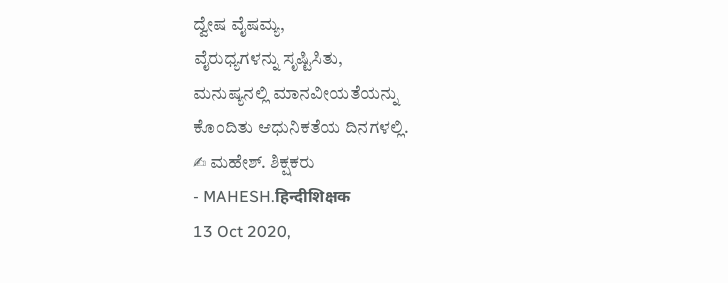ದ್ವೇಷ ವೈಷಮ್ಯ,
ವೈರುಧ್ಯಗಳನ್ನು ಸೃಷ್ಟಿಸಿತು,
ಮನುಷ್ಯನಲ್ಲಿ ಮಾನವೀಯತೆಯನ್ನು
ಕೊಂದಿತು ಆಧುನಿಕತೆಯ ದಿನಗಳಲ್ಲಿ.
✍ ಮಹೇಶ್. ಶಿಕ್ಷಕರು
- MAHESH.हिन्दीशिक्षक
13 Oct 2020,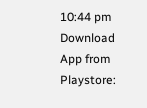10:44 pm
Download App from Playstore: